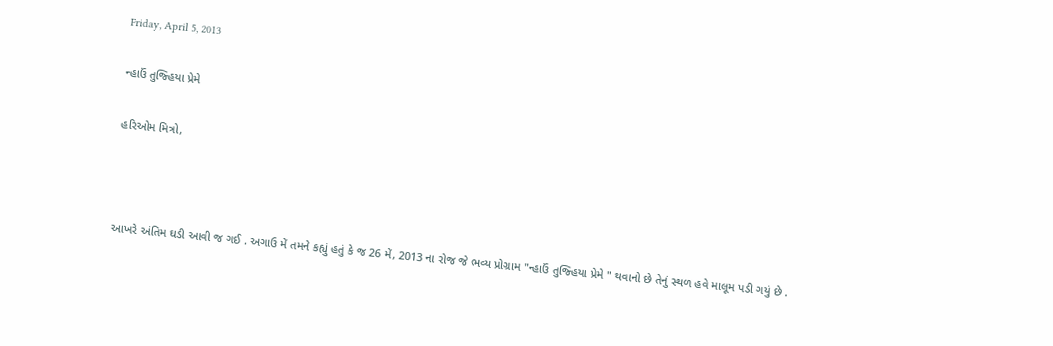Friday, April 5, 2013

ન્હાઉં તુજ્હિયા પ્રેમે

હરિઓમ મિત્રો,



આખરે અંતિમ ઘડી આવી જ ગઈ . અગાઉ મેં તમને કહ્યું હતું કે જ 26 મેં, 2013 ના રોજ જે ભવ્ય પ્રોગ્રામ "ન્હાઉં તુજ્હિયા પ્રેમે " થવાનો છે તેનું સ્થળ હવે માલૂમ પડી ગયું છે .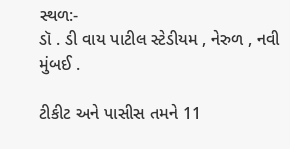સ્થળ:-
ડૉ . ડી વાય પાટીલ સ્ટેડીયમ , નેરુળ , નવી મુંબઈ .

ટીકીટ અને પાસીસ તમને 11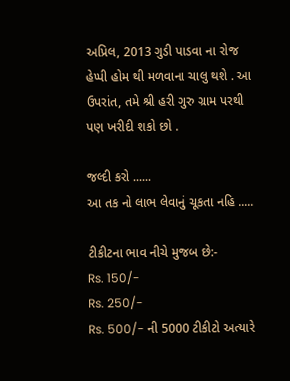અપ્રિલ, 2013 ગુડી પાડવા ના રોજ હેપ્પી હોમ થી મળવાના ચાલુ થશે . આ ઉપરાંત, તમે શ્રી હરી ગુરુ ગ્રામ પરથી પણ ખરીદી શકો છો .

જલ્દી કરો ......
આ તક નો લાભ લેવાનું ચૂકતા નહિ .....

ટીકીટના ભાવ નીચે મુજબ છે:-
Rs. 150/-
Rs. 250/-
Rs. 500/- ની 5000 ટીકીટો અત્યારે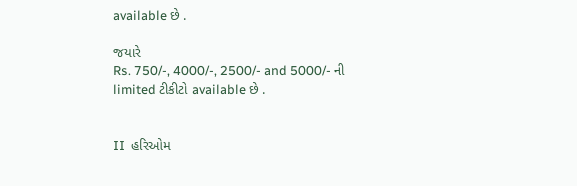available છે .

જયારે
Rs. 750/-, 4000/-, 2500/- and 5000/- ની limited ટીકીટો available છે .


II  હરિઓમ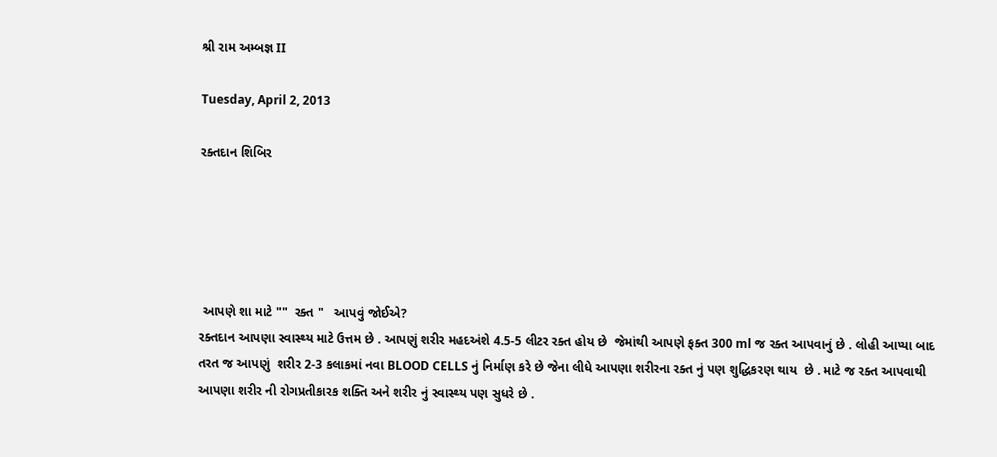શ્રી રામ અમ્બજ્ઞ II

Tuesday, April 2, 2013

રક્તદાન શિબિર





 આપણે શા માટે ""  રક્ત "   આપવું જોઈએ?
રક્તદાન આપણા સ્વાસ્થ્ય માટે ઉત્તમ છે . આપણું શરીર મહદઅંશે 4.5-5 લીટર રક્ત હોય છે  જેમાંથી આપણે ફક્ત 300 ml જ રક્ત આપવાનું છે . લોહી આપ્યા બાદ તરત જ આપણું  શરીર 2-3 કલાકમાં નવા BLOOD CELLS નું નિર્માણ કરે છે જેના લીધે આપણા શરીરના રક્ત નું પણ શુદ્ધિકરણ થાય  છે . માટે જ રક્ત આપવાથી આપણા શરીર ની રોગપ્રતીકારક શક્તિ અને શરીર નું સ્વાસ્થ્ય પણ સુધરે છે .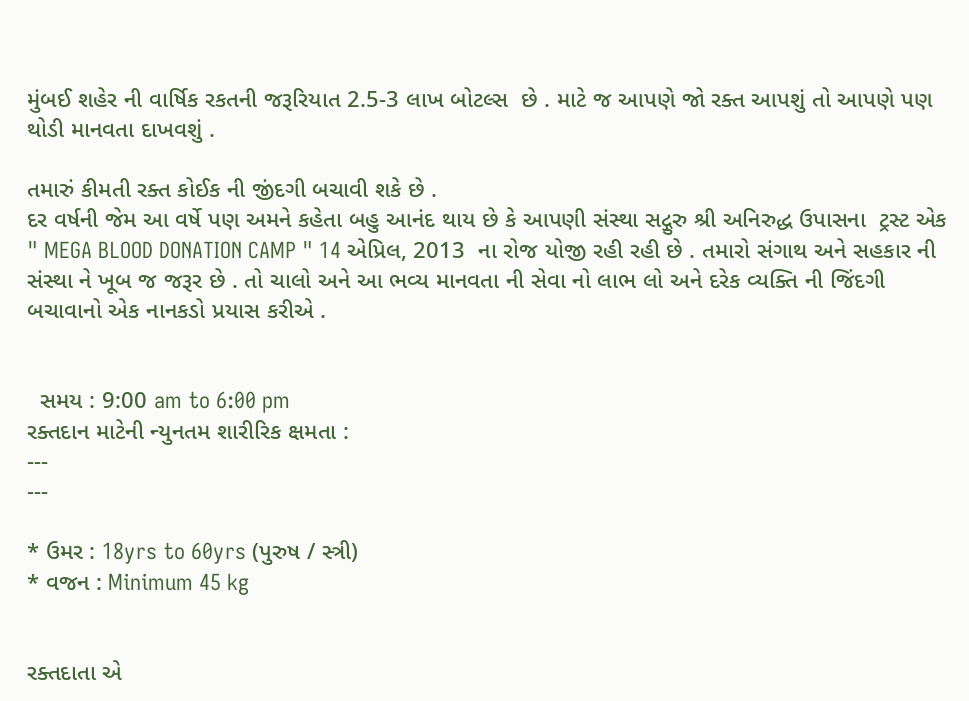મુંબઈ શહેર ની વાર્ષિક રકતની જરૂરિયાત 2.5-3 લાખ બોટલ્સ  છે . માટે જ આપણે જો રક્ત આપશું તો આપણે પણ થોડી માનવતા દાખવશું .

તમારું કીમતી રક્ત કોઈક ની જીંદગી બચાવી શકે છે .
દર વર્ષની જેમ આ વર્ષે પણ અમને કહેતા બહુ આનંદ થાય છે કે આપણી સંસ્થા સદ્ગુરુ શ્રી અનિરુદ્ધ ઉપાસના  ટ્રસ્ટ એક " MEGA BLOOD DONATION CAMP " 14 એપ્રિલ, 2013  ના રોજ યોજી રહી રહી છે . તમારો સંગાથ અને સહકાર ની સંસ્થા ને ખૂબ જ જરૂર છે . તો ચાલો અને આ ભવ્ય માનવતા ની સેવા નો લાભ લો અને દરેક વ્યક્તિ ની જિંદગી બચાવાનો એક નાનકડો પ્રયાસ કરીએ .


  સમય : 9:00 am to 6:00 pm
રક્તદાન માટેની ન્યુનતમ શારીરિક ક્ષમતા :
---
---

* ઉમર : 18yrs to 60yrs (પુરુષ / સ્ત્રી)
* વજન : Minimum 45 kg


રક્તદાતા એ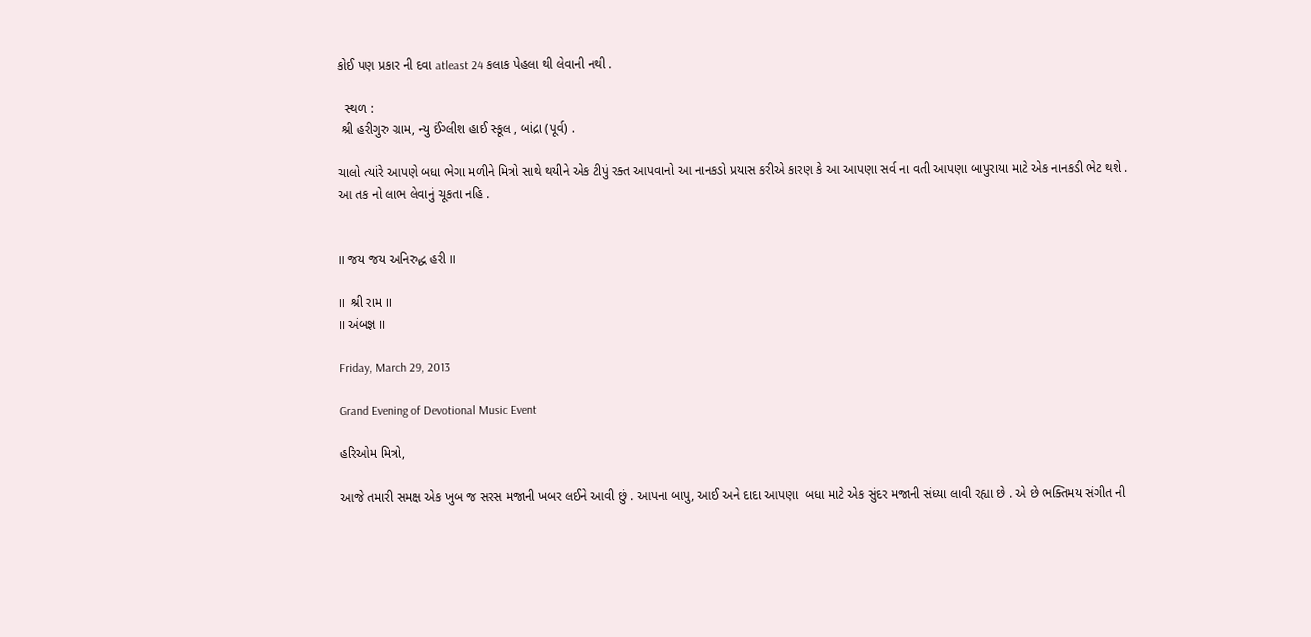કોઈ પણ પ્રકાર ની દવા atleast 24 કલાક પેહલા થી લેવાની નથી .

  સ્થળ :
 શ્રી હરીગુરુ ગ્રામ, ન્યુ ઈંગ્લીશ હાઈ સ્કૂલ , બાંદ્રા (પૂર્વ) .

ચાલો ત્યાંરે આપણે બધા ભેગા મળીને મિત્રો સાથે થયીને એક ટીપું રક્ત આપવાનો આ નાનકડો પ્રયાસ કરીએ કારણ કે આ આપણા સર્વ ના વતી આપણા બાપુરાયા માટે એક નાનકડી ભેટ થશે .
આ તક નો લાભ લેવાનું ચૂકતા નહિ .


II જય જય અનિરુદ્ધ હરી II

II  શ્રી રામ II
II અંબજ્ઞ II

Friday, March 29, 2013

Grand Evening of Devotional Music Event

હરિઓમ મિત્રો,

આજે તમારી સમક્ષ એક ખુબ જ સરસ મજાની ખબર લઈને આવી છું . આપના બાપુ, આઈ અને દાદા આપણા  બધા માટે એક સુંદર મજાની સંધ્યા લાવી રહ્યા છે . એ છે ભક્તિમય સંગીત ની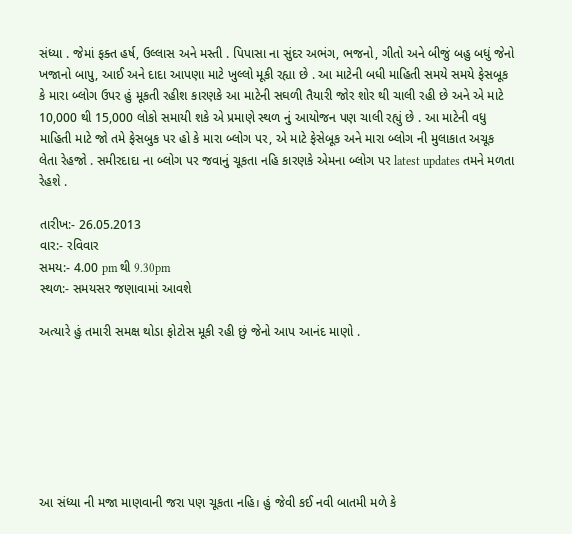સંધ્યા . જેમાં ફક્ત હર્ષ, ઉલ્લાસ અને મસ્તી . પિપાસા ના સુંદર અભંગ, ભજનો, ગીતો અને બીજું બહુ બધું જેનો ખજાનો બાપુ, આઈ અને દાદા આપણા માટે ખુલ્લો મૂકી રહ્યા છે . આ માટેની બધી માહિતી સમયે સમયે ફેસબૂક  કે મારા બ્લોગ ઉપર હું મૂકતી રહીશ કારણકે આ માટેની સઘળી તૈયારી જોર શોર થી ચાલી રહી છે અને એ માટે 10,000 થી 15,000 લોકો સમાયી શકે એ પ્રમાણે સ્થળ નું આયોજન પણ ચાલી રહ્યું છે . આ માટેની વધુ માહિતી માટે જો તમે ફેસબુક પર હો કે મારા બ્લોગ પર, એ માટે ફેસેબૂક અને મારા બ્લોગ ની મુલાકાત અચૂક લેતા રેહજો . સમીરદાદા ના બ્લોગ પર જવાનું ચૂકતા નહિ કારણકે એમના બ્લોગ પર latest updates તમને મળતા રેહશે .

તારીખ:- 26.05.2013
વાર:- રવિવાર
સમય:- 4.00 pm થી 9.30pm
સ્થળ:- સમયસર જણાવામાં આવશે

અત્યારે હું તમારી સમક્ષ થોડા ફોટોસ મૂકી રહી છું જેનો આપ આનંદ માણો .







આ સંધ્યા ની મજા માણવાની જરા પણ ચૂકતા નહિ। હું જેવી કઈ નવી બાતમી મળે કે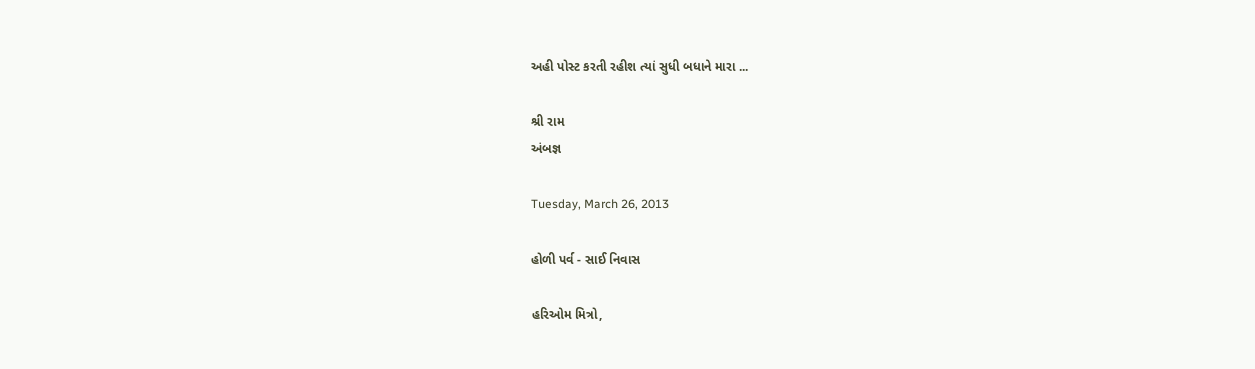અહી પોસ્ટ કરતી રહીશ ત્યાં સુધી બધાને મારા ...

શ્રી રામ
અંબજ્ઞ

Tuesday, March 26, 2013

હોળી પર્વ - સાઈ નિવાસ

હરિઓમ મિત્રો,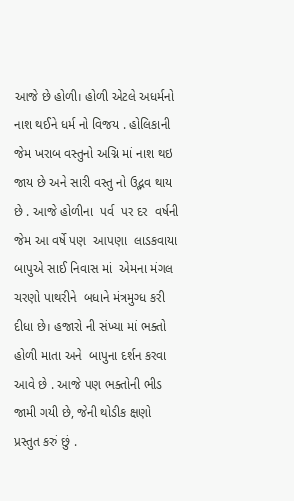આજે છે હોળી। હોળી એટલે અધર્મનો નાશ થઈને ધર્મ નો વિજય . હોલિકાની  જેમ ખરાબ વસ્તુનો અગ્નિ માં નાશ થઇ જાય છે અને સારી વસ્તુ નો ઉદ્ભવ થાય  છે . આજે હોળીના  પર્વ  પર દર  વર્ષની જેમ આ વર્ષે પણ  આપણા  લાડકવાયા બાપુએ સાઈ નિવાસ માં  એમના મંગલ ચરણો પાથરીને  બધાને મંત્રમુગ્ધ કરી દીધા છે। હજારો ની સંખ્યા માં ભક્તો હોળી માતા અને  બાપુના દર્શન કરવા  આવે છે . આજે પણ ભક્તોની ભીડ જામી ગયી છે, જેની થોડીક ક્ષણો  પ્રસ્તુત કરું છું .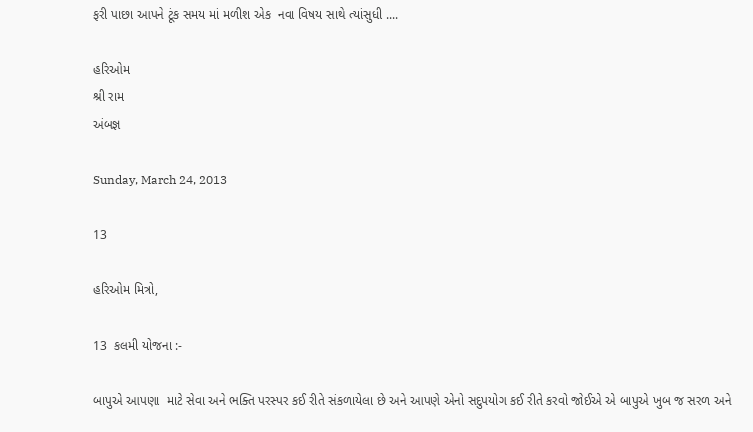ફરી પાછા આપને ટૂંક સમય માં મળીશ એક  નવા વિષય સાથે ત્યાંસુધી ....

હરિઓમ
શ્રી રામ
અંબજ્ઞ

Sunday, March 24, 2013

13

હરિઓમ મિત્રો,

13  કલમી યોજના :-

બાપુએ આપણા  માટે સેવા અને ભક્તિ પરસ્પર કઈ રીતે સંકળાયેલા છે અને આપણે એનો સદુપયોગ કઈ રીતે કરવો જોઈએ એ બાપુએ ખુબ જ સરળ અને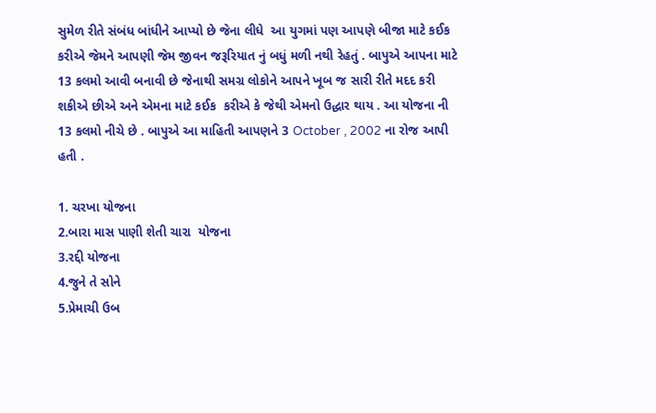સુમેળ રીતે સંબંધ બાંધીને આપ્યો છે જેના લીધે  આ યુગમાં પણ આપણે બીજા માટે કઈક કરીએ જેમને આપણી જેમ જીવન જરૂરિયાત નું બધું મળી નથી રેહતું . બાપુએ આપના માટે 13 કલમો આવી બનાવી છે જેનાથી સમગ્ર લોકોને આપને ખૂબ જ સારી રીતે મદદ કરી શકીએ છીએ અને એમના માટે કઈક  કરીએ કે જેથી એમનો ઉદ્ધાર થાય . આ યોજના ની 13 કલમો નીચે છે . બાપુએ આ માહિતી આપણને 3 October , 2002 ના રોજ આપી હતી .

1. ચરખા યોજના
2.બારા માસ પાણી શેતી ચારા  યોજના
3.રદ્દી યોજના
4.જુને તે સોને
5.પ્રેમાચી ઉબ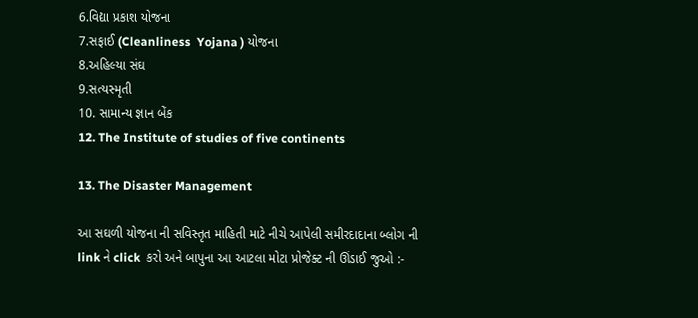6.વિદ્યા પ્રકાશ યોજના
7.સફાઈ (Cleanliness  Yojana ) યોજના
8.અહિલ્યા સંઘ
9.સત્યસ્મૃતી
10. સામાન્ય જ્ઞાન બેંક
12. The Institute of studies of five continents

13. The Disaster Management

આ સઘળી યોજના ની સવિસ્તૃત માહિતી માટે નીચે આપેલી સમીરદાદાના બ્લોગ ની link ને click  કરો અને બાપુના આ આટલા મોટા પ્રોજેક્ટ ની ઊંડાઈ જુઓ :-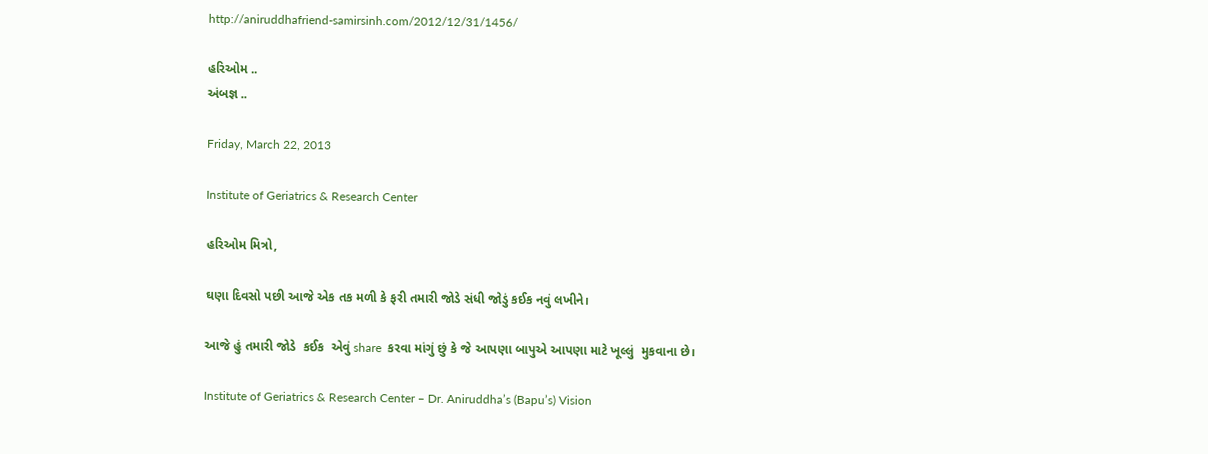http://aniruddhafriend-samirsinh.com/2012/12/31/1456/

હરિઓમ ..
અંબજ્ઞ ..

Friday, March 22, 2013

Institute of Geriatrics & Research Center

હરિઓમ મિત્રો,

ઘણા દિવસો પછી આજે એક તક મળી કે ફરી તમારી જોડે સંધી જોડું કઈક નવું લખીને।

આજે હું તમારી જોડે  કઈક  એવું share  કરવા માંગું છું કે જે આપણા બાપુએ આપણા માટે ખૂલ્લું  મુકવાના છે।

Institute of Geriatrics & Research Center – Dr. Aniruddha’s (Bapu’s) Vision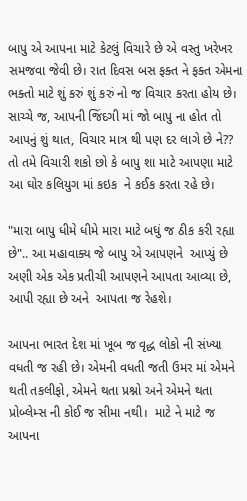બાપુ એ આપના માટે કેટલું વિચારે છે એ વસ્તુ ખરેખર સમજવા જેવી છે। રાત દિવસ બસ ફક્ત ને ફક્ત એમના ભક્તો માટે શું કરું શું કરું નો જ વિચાર કરતા હોય છે। સાચ્ચે જ, આપની જિંદગી માં જો બાપુ ના હોત તો આપનું શું થાત, વિચાર માત્ર થી પણ દર લાગે છે ને?? તો તમે વિચારી શકો છો કે બાપુ શા માટે આપણા માટે આ ઘોર કલિયુગ માં કઇક  ને કઈક કરતા રહે છે।

"મારા બાપુ ધીમે ધીમે મારા માટે બધું જ ઠીક કરી રહ્યા છે".. આ મહાવાક્ય જે બાપુ એ આપણને  આપ્યું છે અણી એક એક પ્રતીચી આપણને આપતા આવ્યા છે, આપી રહ્યા છે અને  આપતા જ રેહશે।

આપના ભારત દેશ માં ખૂબ જ વૃદ્ધ લોકો ની સંખ્યા વધતી જ રહી છે। એમની વધતી જતી ઉમર માં એમને થતી તકલીફો, એમને થતા પ્રશ્નો અને એમને થતા પ્રોબ્લેમ્સ ની કોઈ જ સીમા નથી।  માટે ને માટે જ આપના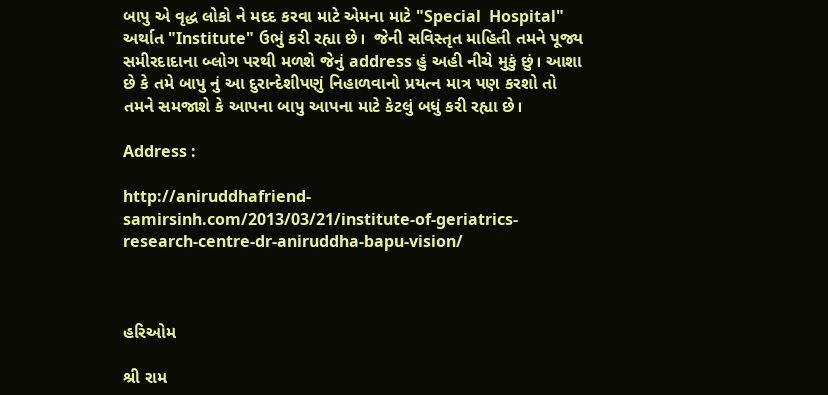બાપુ એ વૃદ્ધ લોકો ને મદદ કરવા માટે એમના માટે "Special  Hospital" અર્થાત "Institute" ઉભું કરી રહ્યા છે।  જેની સવિસ્તૃત માહિતી તમને પૂજ્ય સમીરદાદાના બ્લોગ પરથી મળશે જેનું address હું અહી નીચે મુકું છું। આશા છે કે તમે બાપુ નું આ દુરાન્દેશીપણું નિહાળવાનો પ્રયત્ન માત્ર પણ કરશો તો તમને સમજાશે કે આપના બાપુ આપના માટે કેટલું બધું કરી રહ્યા છે।

Address :

http://aniruddhafriend-samirsinh.com/2013/03/21/institute-of-geriatrics-research-centre-dr-aniruddha-bapu-vision/



હરિઓમ

શ્રી રામ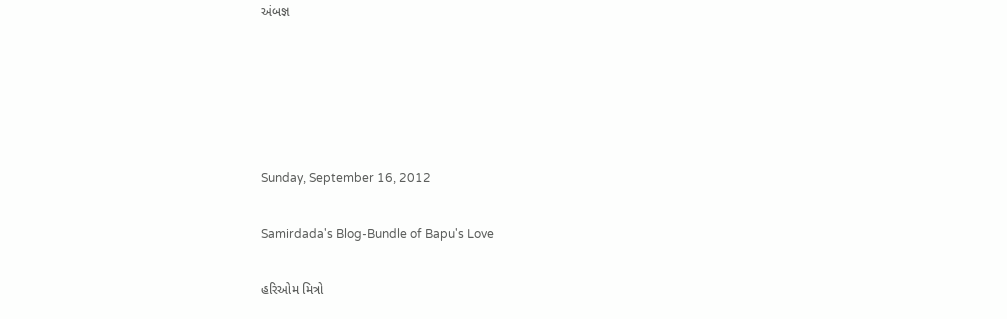અંબજ્ઞ





Sunday, September 16, 2012

Samirdada's Blog-Bundle of Bapu's Love

હરિઓમ મિત્રો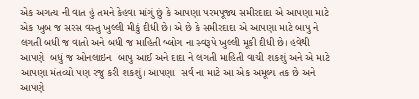એક અગત્ય ની વાત હું તમને કેહવા માંગું છું કે આપણા પરમપૂજ્ય સમીરદાદા એ આપણા માટે એક ખુબ જ સરસ વસ્તુ ખુલ્લી મીકું દીધી છે। એ છે કે સમીરદાદા એ આપણા માટે બાપુ ને લગતી બધી જ વાતો અને બધી જ માહિતી બ્લોગ ના સ્વરૂપે ખુલ્લી મૂકી દીધી છે। હવેથી આપણે  બધું જ ઓનલાઇન  બાપુ આઈ અને દાદા ને લગતી માહિતી વાચી શકશું અને એ માટે આપણા મંતવ્યો પણ રજુ કરી શકશું। આપણા  સર્વ ના માટે આ એક અમૂલ્ય તક છે અને આપણે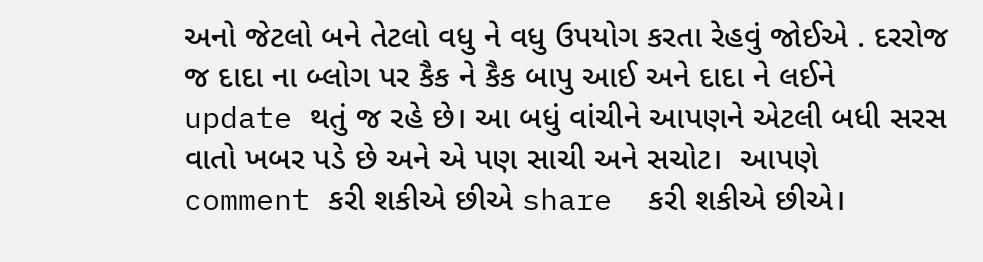અનો જેટલો બને તેટલો વધુ ને વધુ ઉપયોગ કરતા રેહવું જોઈએ . દરરોજ જ દાદા ના બ્લોગ પર કૈક ને કૈક બાપુ આઈ અને દાદા ને લઈને update થતું જ રહે છે। આ બધું વાંચીને આપણને એટલી બધી સરસ વાતો ખબર પડે છે અને એ પણ સાચી અને સચોટ।  આપણે  comment કરી શકીએ છીએ share  કરી શકીએ છીએ।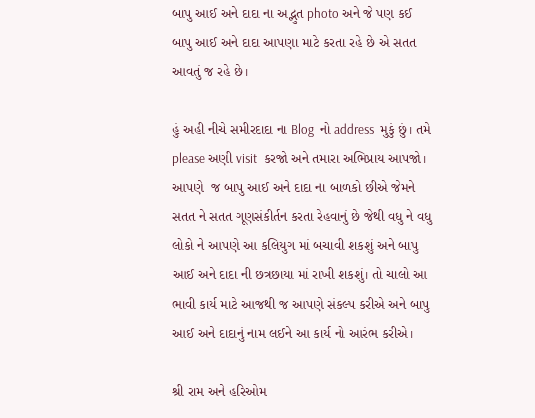બાપુ આઈ અને દાદા ના અદ્ભુત photo અને જે પણ કઈ બાપુ આઈ અને દાદા આપણા માટે કરતા રહે છે એ સતત આવતું જ રહે છે।

હું અહી નીચે સમીરદાદા ના Blog  નો address  મુકું છું। તમે please અણી visit  કરજો અને તમારા અભિપ્રાય આપજો। આપણે  જ બાપુ આઈ અને દાદા ના બાળકો છીએ જેમને સતત ને સતત ગૂણસંકીર્તન કરતા રેહવાનું છે જેથી વધુ ને વધુ લોકો ને આપણે આ કલિયુગ માં બચાવી શકશું અને બાપુ આઈ અને દાદા ની છત્રછાયા માં રાખી શકશું। તો ચાલો આ ભાવી કાર્ય માટે આજથી જ આપણે સંકલ્પ કરીએ અને બાપુ આઈ અને દાદાનું નામ લઈને આ કાર્ય નો આરંભ કરીએ।

શ્રી રામ અને હરિઓમ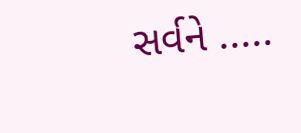સર્વને .....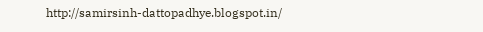http://samirsinh-dattopadhye.blogspot.in/